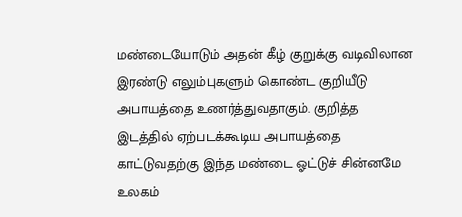மண்டையோடும் அதன் கீழ் குறுக்கு வடிவிலான இரண்டு எலும்புகளும் கொண்ட குறியீடு அபாயத்தை உணர்த்துவதாகும். குறித்த இடத்தில் ஏற்படக்கூடிய அபாயத்தை காட்டுவதற்கு இந்த மண்டை ஓட்டுச் சின்னமே உலகம்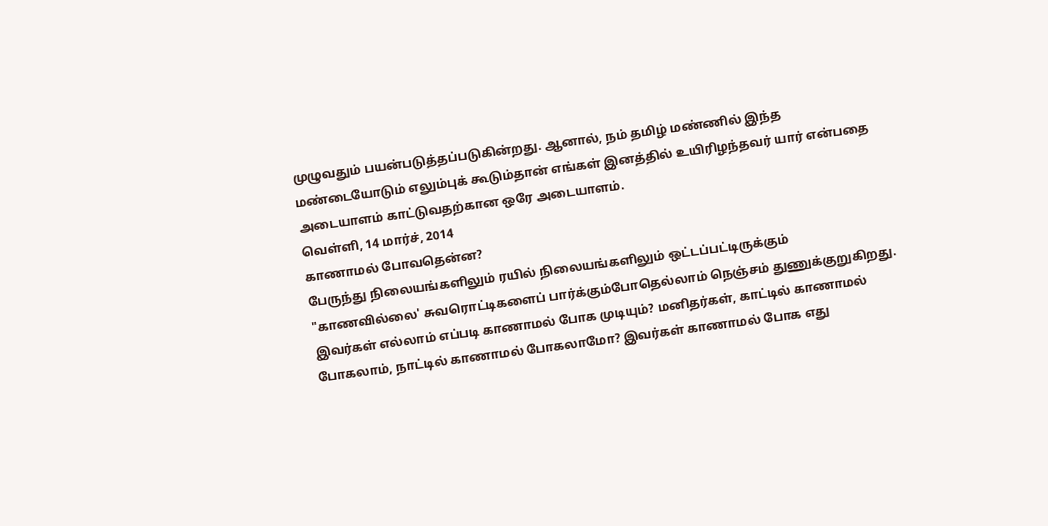முழுவதும் பயன்படுத்தப்படுகின்றது. ஆனால், நம் தமிழ் மண்ணில் இந்த மண்டையோடும் எலும்புக் கூடும்தான் எங்கள் இனத்தில் உயிரிழந்தவர் யார் என்பதை அடையாளம் காட்டுவதற்கான ஒரே அடையாளம்.
வெள்ளி, 14 மார்ச், 2014
காணாமல் போவதென்ன?
பேருந்து நிலையங்களிலும் ரயில் நிலையங்களிலும் ஒட்டப்பட்டிருக்கும் "காணவில்லை' சுவரொட்டிகளைப் பார்க்கும்போதெல்லாம் நெஞ்சம் துணுக்குறுகிறது. இவர்கள் எல்லாம் எப்படி காணாமல் போக முடியும்? மனிதர்கள், காட்டில் காணாமல் போகலாம், நாட்டில் காணாமல் போகலாமோ? இவர்கள் காணாமல் போக எது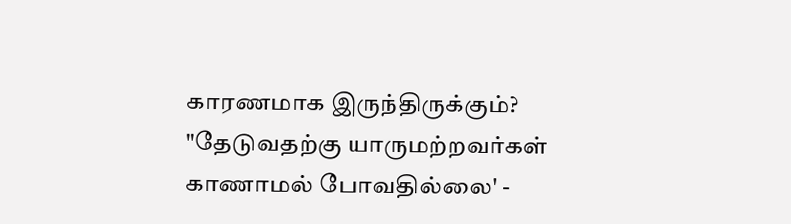காரணமாக இருந்திருக்கும்? "தேடுவதற்கு யாருமற்றவர்கள் காணாமல் போவதில்லை' -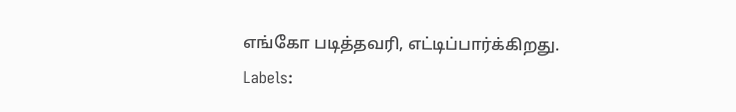எங்கோ படித்தவரி, எட்டிப்பார்க்கிறது.
Labels: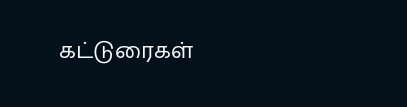கட்டுரைகள்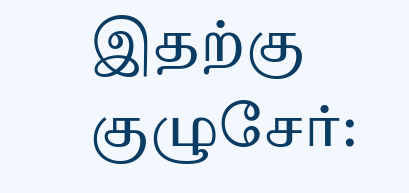இதற்கு குழுசேர்: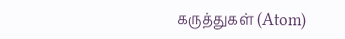கருத்துகள் (Atom)